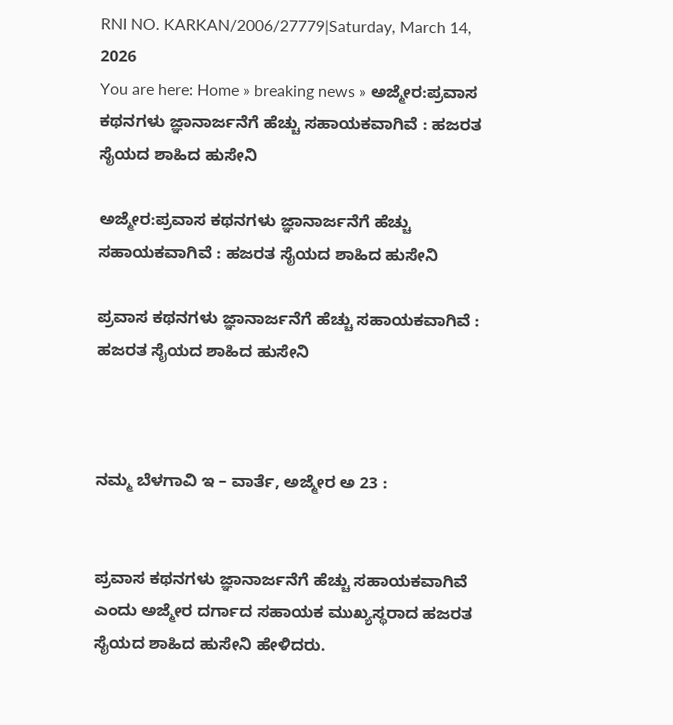RNI NO. KARKAN/2006/27779|Saturday, March 14, 2026
You are here: Home » breaking news » ಅಜ್ಮೇರ:ಪ್ರವಾಸ ಕಥನಗಳು ಜ್ಞಾನಾರ್ಜನೆಗೆ ಹೆಚ್ಚು ಸಹಾಯಕವಾಗಿವೆ : ಹಜರತ ಸೈಯದ ಶಾಹಿದ ಹುಸೇನಿ

ಅಜ್ಮೇರ:ಪ್ರವಾಸ ಕಥನಗಳು ಜ್ಞಾನಾರ್ಜನೆಗೆ ಹೆಚ್ಚು ಸಹಾಯಕವಾಗಿವೆ : ಹಜರತ ಸೈಯದ ಶಾಹಿದ ಹುಸೇನಿ

ಪ್ರವಾಸ ಕಥನಗಳು ಜ್ಞಾನಾರ್ಜನೆಗೆ ಹೆಚ್ಚು ಸಹಾಯಕವಾಗಿವೆ : ಹಜರತ ಸೈಯದ ಶಾಹಿದ ಹುಸೇನಿ



ನಮ್ಮ ಬೆಳಗಾವಿ ಇ – ವಾರ್ತೆ, ಅಜ್ಮೇರ ಅ 23 :


ಪ್ರವಾಸ ಕಥನಗಳು ಜ್ಞಾನಾರ್ಜನೆಗೆ ಹೆಚ್ಚು ಸಹಾಯಕವಾಗಿವೆ ಎಂದು ಅಜ್ಮೇರ ದರ್ಗಾದ ಸಹಾಯಕ ಮುಖ್ಯಸ್ಥರಾದ ಹಜರತ ಸೈಯದ ಶಾಹಿದ ಹುಸೇನಿ ಹೇಳಿದರು.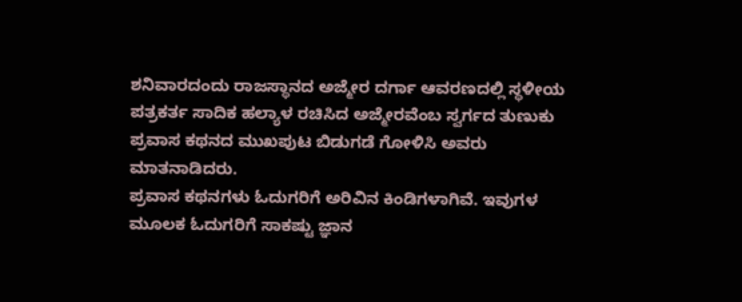ಶನಿವಾರದಂದು ರಾಜಸ್ಥಾನದ ಅಜ್ಮೇರ ದರ್ಗಾ ಆವರಣದಲ್ಲಿ ಸ್ಥಳೀಯ ಪತ್ರಕರ್ತ ಸಾದಿಕ ಹಲ್ಯಾಳ ರಚಿಸಿದ ಅಜ್ಮೇರವೆಂಬ ಸ್ವರ್ಗದ ತುಣುಕು ಪ್ರವಾಸ ಕಥನದ ಮುಖಪುಟ ಬಿಡುಗಡೆ ಗೋಳಿಸಿ ಅವರು ಮಾತನಾಡಿದರು.
ಪ್ರವಾಸ ಕಥನಗಳು ಓದುಗರಿಗೆ ಅರಿವಿನ ಕಿಂಡಿಗಳಾಗಿವೆ. ಇವುಗಳ ಮೂಲಕ ಓದುಗರಿಗೆ ಸಾಕಷ್ಟು ಜ್ಞಾನ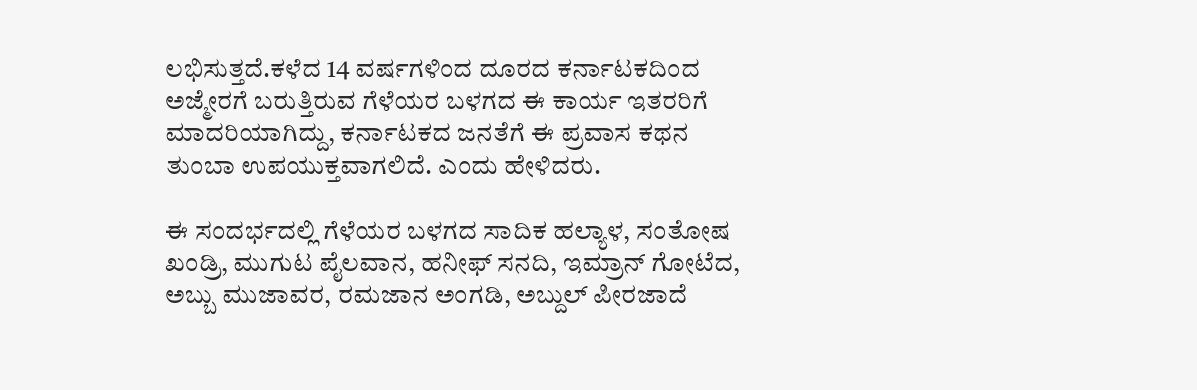ಲಭಿಸುತ್ತದೆ.ಕಳೆದ 14 ವರ್ಷಗಳಿಂದ ದೂರದ ಕರ್ನಾಟಕದಿಂದ ಅಜ್ಮೇರಗೆ ಬರುತ್ತಿರುವ ಗೆಳೆಯರ ಬಳಗದ ಈ ಕಾರ್ಯ ಇತರರಿಗೆ ಮಾದರಿಯಾಗಿದ್ದು, ಕರ್ನಾಟಕದ ಜನತೆಗೆ ಈ ಪ್ರವಾಸ ಕಥನ ತುಂಬಾ ಉಪಯುಕ್ತವಾಗಲಿದೆ‌. ಎಂದು ಹೇಳಿದರು.

ಈ ಸಂದರ್ಭದಲ್ಲಿ ಗೆಳೆಯರ ಬಳಗದ ಸಾದಿಕ ಹಲ್ಯಾಳ, ಸಂತೋಷ ಖಂಡ್ರಿ, ಮುಗುಟ ಪೈಲವಾನ, ಹನೀಫ್ ಸನದಿ, ಇಮ್ರಾನ್ ಗೋಟೆದ, ಅಬ್ಬು ಮುಜಾವರ, ರಮಜಾನ ಅಂಗಡಿ, ಅಬ್ದುಲ್ ಪೀರಜಾದೆ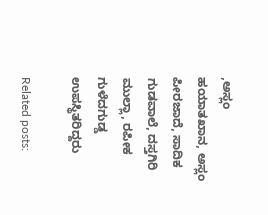,ಅಸ್ಲಂ ಹಯಾತಖಾನ, ಅಸ್ಲಂ ಪೀರಜಾದೆ, ಸಾದಿಕ ಗುಡವಾಲೆ, ದಸ್ತಗಿರಿ ಮುಲ್ಲಾ, ರಪೀಕ ಗುಳೆದಗುಡ್ಡ ಉಪಸ್ಥಿತರಿದ್ದರು‌

Related posts: